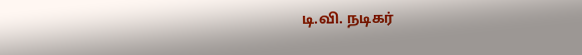டி.வி. நடிகர்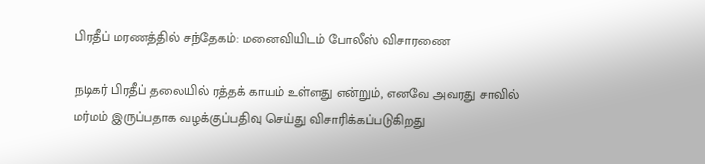பிரதீப் மரணத்தில் சந்தேகம்: மனைவியிடம் போலீஸ் விசாரணை

நடிகர் பிரதீப் தலையில் ரத்தக் காயம் உள்ளது என்றும், எனவே அவரது சாவில் மர்மம் இருப்பதாக வழக்குப்பதிவு செய்து விசாரிக்கப்படுகிறது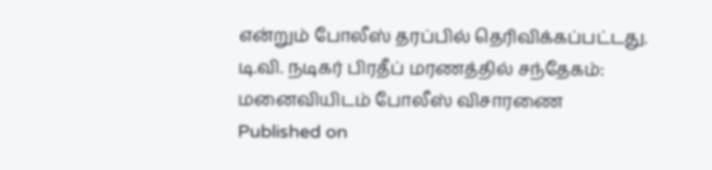என்றும் போலீஸ் தரப்பில் தெரிவிக்கப்பட்டது.
டி.வி. நடிகர் பிரதீப் மரணத்தில் சந்தேகம்: மனைவியிடம் போலீஸ் விசாரணை
Published on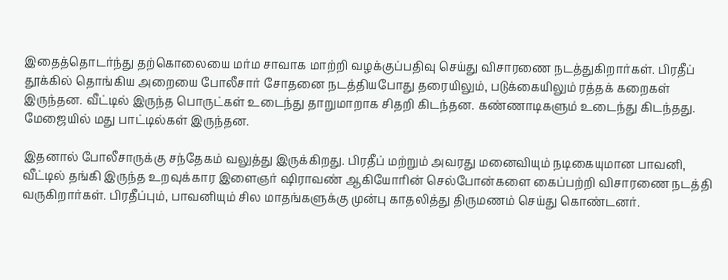இதைத்தொடர்ந்து தற்கொலையை மர்ம சாவாக மாற்றி வழக்குப்பதிவு செய்து விசாரணை நடத்துகிறார்கள். பிரதீப் தூக்கில் தொங்கிய அறையை போலீசார் சோதனை நடத்தியபோது தரையிலும், படுக்கையிலும் ரத்தக் கறைகள் இருந்தன. வீட்டில் இருந்த பொருட்கள் உடைந்து தாறுமாறாக சிதறி கிடந்தன. கண்ணாடிகளும் உடைந்து கிடந்தது. மேஜையில் மது பாட்டில்கள் இருந்தன.

இதனால் போலீசாருக்கு சந்தேகம் வலுத்து இருக்கிறது. பிரதீப் மற்றும் அவரது மனைவியும் நடிகையுமான பாவனி, வீட்டில் தங்கி இருந்த உறவுக்கார இளைஞர் ஷிராவண் ஆகியோரின் செல்போன்களை கைப்பற்றி விசாரணை நடத்தி வருகிறார்கள். பிரதீப்பும், பாவனியும் சில மாதங்களுக்கு முன்பு காதலித்து திருமணம் செய்து கொண்டனர்.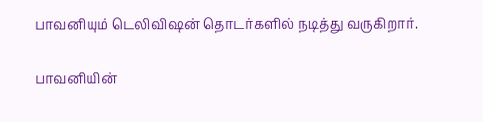பாவனியும் டெலிவிஷன் தொடர்களில் நடித்து வருகிறார்.

பாவனியின்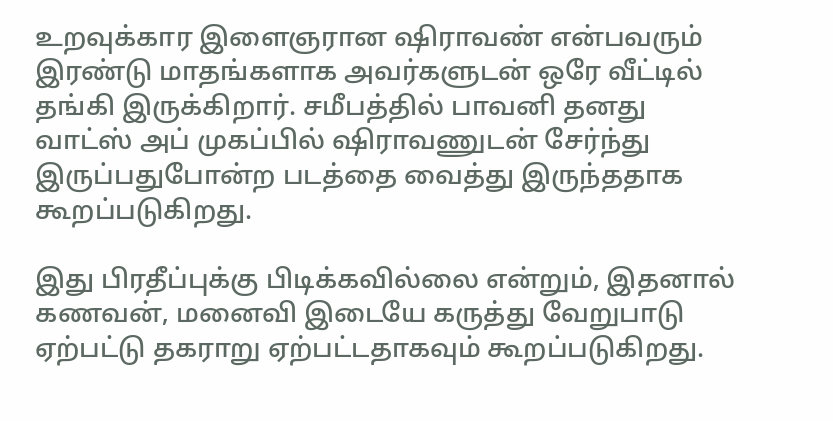உறவுக்கார இளைஞரான ஷிராவண் என்பவரும் இரண்டு மாதங்களாக அவர்களுடன் ஒரே வீட்டில் தங்கி இருக்கிறார். சமீபத்தில் பாவனி தனது வாட்ஸ் அப் முகப்பில் ஷிராவணுடன் சேர்ந்து இருப்பதுபோன்ற படத்தை வைத்து இருந்ததாக கூறப்படுகிறது.

இது பிரதீப்புக்கு பிடிக்கவில்லை என்றும், இதனால் கணவன், மனைவி இடையே கருத்து வேறுபாடு ஏற்பட்டு தகராறு ஏற்பட்டதாகவும் கூறப்படுகிறது.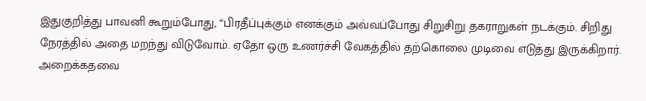இதுகுறித்து பாவனி கூறும்போது, “பிரதீப்புக்கும் எனக்கும் அவ்வப்போது சிறுசிறு தகராறுகள் நடக்கும். சிறிது நேரத்தில் அதை மறந்து விடுவோம். ஏதோ ஒரு உணர்ச்சி வேகத்தில் தற்கொலை முடிவை எடுத்து இருக்கிறார். அறைக்கதவை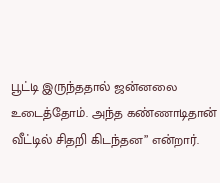பூட்டி இருந்ததால் ஜன்னலை உடைத்தோம். அந்த கண்ணாடிதான் வீட்டில் சிதறி கிடந்தன” என்றார்.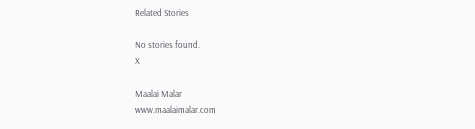Related Stories

No stories found.
X

Maalai Malar
www.maalaimalar.com